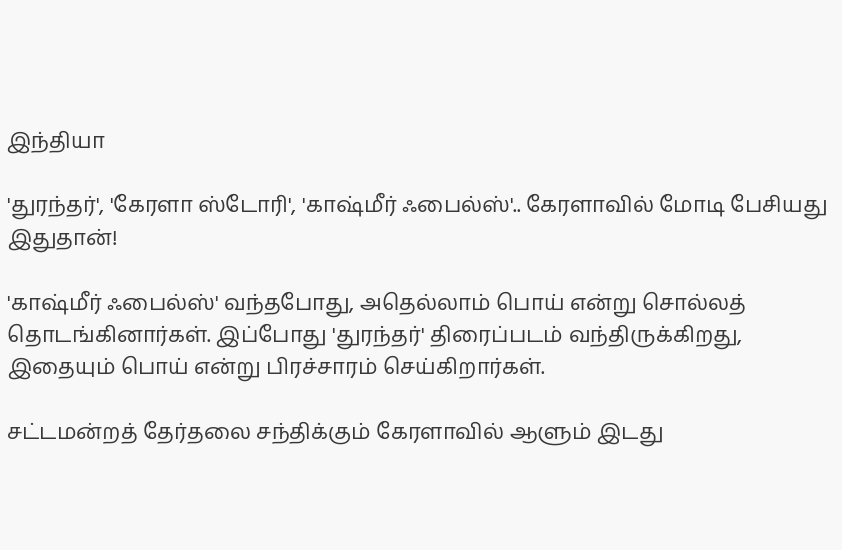இந்தியா

'துரந்தர்', 'கேரளா ஸ்டோரி', 'காஷ்மீர் ஃபைல்ஸ்'.. கேரளாவில் மோடி பேசியது இதுதான்!

'காஷ்மீர் ஃபைல்ஸ்' வந்தபோது, அதெல்லாம் பொய் என்று சொல்லத் தொடங்கினார்கள். இப்போது 'துரந்தர்' திரைப்படம் வந்திருக்கிறது, இதையும் பொய் என்று பிரச்சாரம் செய்கிறார்கள்.

சட்டமன்றத் தேர்தலை சந்திக்கும் கேரளாவில் ஆளும் இடது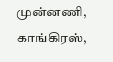முன்னணி, காங்கிரஸ்,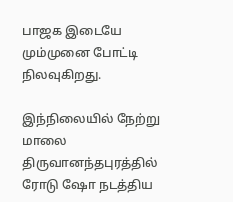பாஜக இடையே மும்முனை போட்டி நிலவுகிறது.

இந்நிலையில் நேற்று மாலை திருவானந்தபுரத்தில் ரோடு ஷோ நடத்திய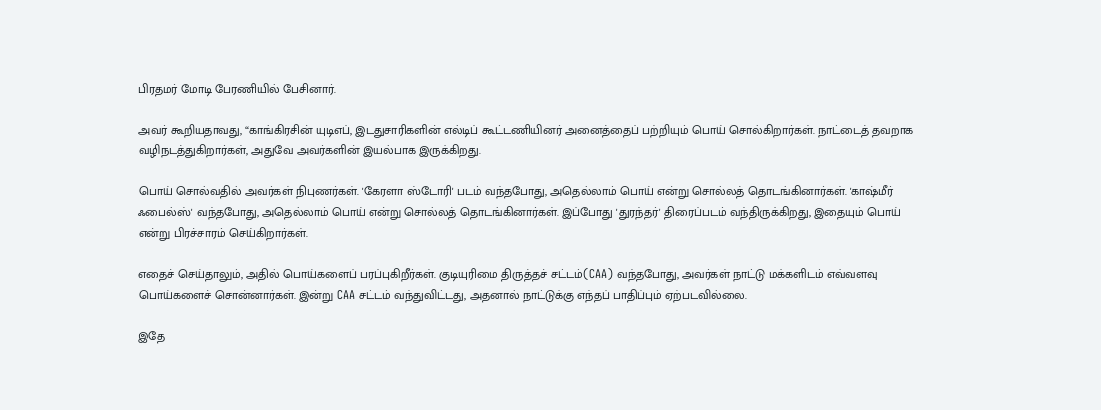பிரதமர் மோடி பேரணியில் பேசினார்.

அவர் கூறியதாவது, “காங்கிரசின் யுடிஎப், இடதுசாரிகளின் எல்டிப் கூட்டணியினர் அனைத்தைப் பற்றியும் பொய் சொல்கிறார்கள். நாட்டைத் தவறாக வழிநடத்துகிறார்கள், அதுவே அவர்களின் இயல்பாக இருக்கிறது.

பொய் சொல்வதில் அவர்கள் நிபுணர்கள். 'கேரளா ஸ்டோரி' படம் வந்தபோது, அதெல்லாம் பொய் என்று சொல்லத் தொடங்கினார்கள். 'காஷ்மீர் ஃபைல்ஸ்' வந்தபோது, அதெல்லாம் பொய் என்று சொல்லத் தொடங்கினார்கள். இப்போது 'துரந்தர்' திரைப்படம் வந்திருக்கிறது, இதையும் பொய் என்று பிரச்சாரம் செய்கிறார்கள்.

எதைச் செய்தாலும், அதில் பொய்களைப் பரப்புகிறீர்கள். குடியுரிமை திருத்தச் சட்டம்(CAA) வந்தபோது, அவர்கள் நாட்டு மக்களிடம் எவ்வளவு பொய்களைச் சொன்னார்கள். இன்று CAA சட்டம் வந்துவிட்டது, அதனால் நாட்டுக்கு எந்தப் பாதிப்பும் ஏற்படவில்லை.

இதே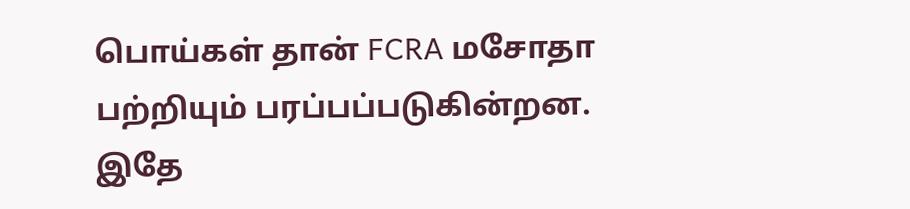பொய்கள் தான் FCRA மசோதா பற்றியும் பரப்பப்படுகின்றன. இதே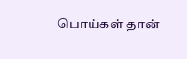பொய்கள் தான்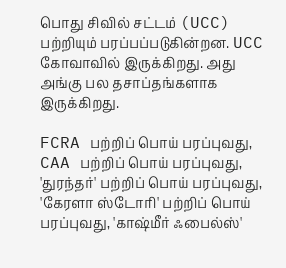பொது சிவில் சட்டம் (UCC) பற்றியும் பரப்பப்படுகின்றன. UCC கோவாவில் இருக்கிறது. அது அங்கு பல தசாப்தங்களாக இருக்கிறது.

FCRA பற்றிப் பொய் பரப்புவது, CAA பற்றிப் பொய் பரப்புவது, 'துரந்தர்' பற்றிப் பொய் பரப்புவது, 'கேரளா ஸ்டோரி' பற்றிப் பொய் பரப்புவது, 'காஷ்மீர் ஃபைல்ஸ்'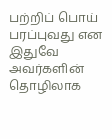பற்றிப் பொய் பரப்புவது என இதுவே அவர்களின் தொழிலாக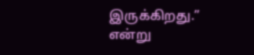இருக்கிறது.” என்று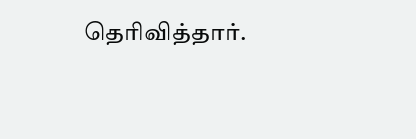தெரிவித்தார்.